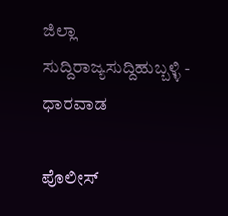ಜಿಲ್ಲಾ ಸುದ್ದಿರಾಜ್ಯಸುದ್ದಿಹುಬ್ಬಳ್ಳಿ - ಧಾರವಾಡ

ಪೊಲೀಸ್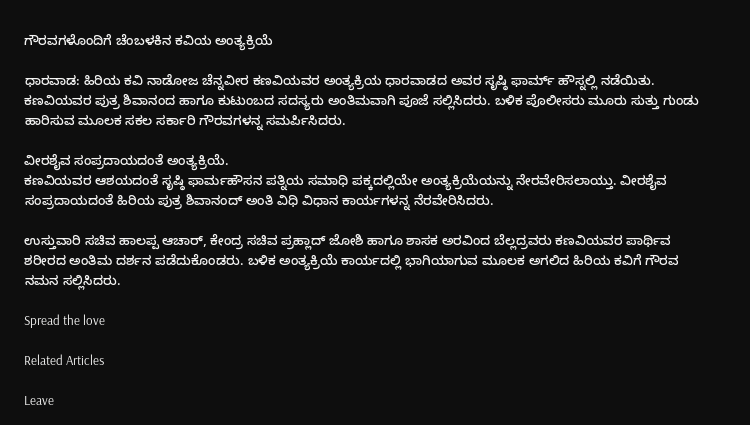ಗೌರವಗಳೊಂದಿಗೆ ಚೆಂಬಳಕಿನ ಕವಿಯ ಅಂತ್ಯಕ್ರಿಯೆ

ಧಾರವಾಡ: ಹಿರಿಯ ಕವಿ ನಾಡೋಜ ಚೆನ್ನವೀರ ಕಣವಿಯವರ ಅಂತ್ಯಕ್ರಿಯ ಧಾರವಾಡದ ಅವರ ಸೃಷ್ಠಿ ಫಾರ್ಮ್ ಹೌಸ್ನಲ್ಲಿ ನಡೆಯಿತು. ಕಣವಿಯವರ ಪುತ್ರ ಶಿವಾನಂದ ಹಾಗೂ ಕುಟುಂಬದ ಸದಸ್ಯರು ಅಂತಿಮವಾಗಿ ಪೂಜೆ ಸಲ್ಲಿಸಿದರು. ಬಳಿಕ ಪೊಲೀಸರು ಮೂರು ಸುತ್ತು ಗುಂಡು ಹಾರಿಸುವ ಮೂಲಕ ಸಕಲ ಸರ್ಕಾರಿ ಗೌರವಗಳನ್ನ ಸಮರ್ಪಿಸಿದರು.

ವೀರಶೈವ ಸಂಪ್ರದಾಯದಂತೆ ಅಂತ್ಯಕ್ರಿಯೆ.
ಕಣವಿಯವರ ಆಶಯದಂತೆ ಸೃಷ್ಠಿ ಫಾರ್ಮಹೌಸನ ಪತ್ನಿಯ ಸಮಾಧಿ ಪಕ್ಕದಲ್ಲಿಯೇ ಅಂತ್ಯಕ್ರಿಯೆಯನ್ನು ನೇರವೇರಿಸಲಾಯ್ತು. ವೀರಶೈವ ಸಂಪ್ರದಾಯದಂತೆ ಹಿರಿಯ ಪುತ್ರ ಶಿವಾನಂದ್ ಅಂತಿ ವಿಧಿ ವಿಧಾನ ಕಾರ್ಯಗಳನ್ನ ನೆರವೇರಿಸಿದರು.

ಉಸ್ತುವಾರಿ ಸಚಿವ ಹಾಲಪ್ಪ ಆಚಾರ್, ಕೇಂದ್ರ ಸಚಿವ ಪ್ರಹ್ಲಾದ್ ಜೋಶಿ ಹಾಗೂ ಶಾಸಕ ಅರವಿಂದ ಬೆಲ್ಲದ್ರವರು ಕಣವಿಯವರ ಪಾರ್ಥಿವ ಶರೀರದ ಅಂತಿಮ‌ ದರ್ಶನ ಪಡೆದುಕೊಂಡರು. ಬಳಿಕ ಅಂತ್ಯಕ್ರಿಯೆ ಕಾರ್ಯದಲ್ಲಿ ಭಾಗಿಯಾಗುವ‌ ಮೂಲಕ ಅಗಲಿದ ಹಿರಿಯ ಕವಿಗೆ ಗೌರವ ನಮನ ಸಲ್ಲಿಸಿದರು.

Spread the love

Related Articles

Leave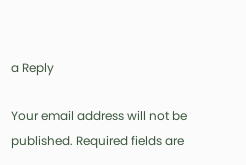a Reply

Your email address will not be published. Required fields are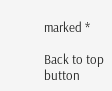marked *

Back to top button